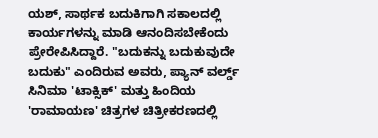ಯಶ್, ಸಾರ್ಥಕ ಬದುಕಿಗಾಗಿ ಸಕಾಲದಲ್ಲಿ ಕಾರ್ಯಗಳನ್ನು ಮಾಡಿ ಆನಂದಿಸಬೇಕೆಂದು ಪ್ರೇರೇಪಿಸಿದ್ದಾರೆ. "ಬದುಕನ್ನು ಬದುಕುವುದೇ ಬದುಕು" ಎಂದಿರುವ ಅವರು, ಪ್ಯಾನ್ ವರ್ಲ್ಡ್ ಸಿನಿಮಾ 'ಟಾಕ್ಸಿಕ್' ಮತ್ತು ಹಿಂದಿಯ 'ರಾಮಾಯಣ' ಚಿತ್ರಗಳ ಚಿತ್ರೀಕರಣದಲ್ಲಿ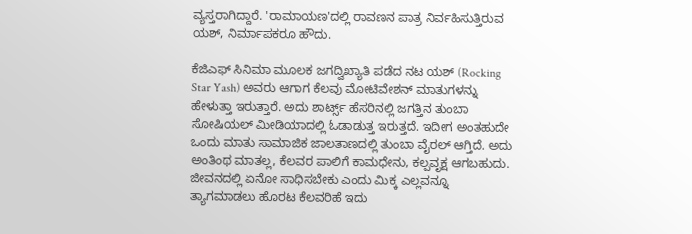ವ್ಯಸ್ತರಾಗಿದ್ದಾರೆ. 'ರಾಮಾಯಣ'ದಲ್ಲಿ ರಾವಣನ ಪಾತ್ರ ನಿರ್ವಹಿಸುತ್ತಿರುವ ಯಶ್, ನಿರ್ಮಾಪಕರೂ ಹೌದು.

ಕೆಜಿಎಫ್ ಸಿನಿಮಾ ಮೂಲಕ ಜಗದ್ವಿಖ್ಯಾತಿ ಪಡೆದ ನಟ ಯಶ್ (Rocking Star Yash) ಅವರು ಆಗಾಗ ಕೆಲವು ಮೋಟಿವೇಶನ್ ಮಾತುಗಳನ್ನು ಹೇಳುತ್ತಾ ಇರುತ್ತಾರೆ. ಅದು ಶಾರ್ಟ್ಸ್‌ ಹೆಸರಿನಲ್ಲಿ ಜಗತ್ತಿನ ತುಂಬಾ ಸೋಷಿಯಲ್ ಮೀಡಿಯಾದಲ್ಲಿ ಓಡಾಡುತ್ತ ಇರುತ್ತದೆ. ಇದೀಗ ಅಂತಹುದೇ ಒಂದು ಮಾತು ಸಾಮಾಜಿಕ ಜಾಲತಾಣದಲ್ಲಿ ತುಂಬಾ ವೈರಲ್ ಆಗ್ತಿದೆ. ಅದು ಅಂತಿಂಥ ಮಾತಲ್ಲ, ಕೆಲವರ ಪಾಲಿಗೆ ಕಾಮಧೇನು, ಕಲ್ಪವೃಕ್ಷ ಆಗಬಹುದು. ಜೀವನದಲ್ಲಿ ಏನೋ ಸಾಧಿಸಬೇಕು ಎಂದು ಮಿಕ್ಕ ಎಲ್ಲವನ್ನೂ ತ್ಯಾಗಮಾಡಲು ಹೊರಟ ಕೆಲವರಿಹೆ ಇದು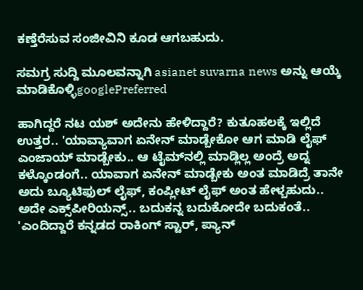ಕಣ್ತೆರೆಸುವ ಸಂಜೀವಿನಿ ಕೂಡ ಆಗಬಹುದು.

ಸಮಗ್ರ ಸುದ್ದಿ ಮೂಲವನ್ನಾಗಿ asianet suvarna news ಅನ್ನು ಆಯ್ಕೆ ಮಾಡಿಕೊಳ್ಳಿgooglePreferred

ಹಾಗಿದ್ದರೆ ನಟ ಯಶ್ ಅದೇನು ಹೇಳಿದ್ದಾರೆ? ಕುತೂಹಲಕ್ಕೆ ಇಲ್ಲಿದೆ ಉತ್ತರ.. 'ಯಾವ್ಯಾವಾಗ ಏನೇನ್ ಮಾಡ್ಬೇಕೋ ಆಗ ಮಾಡಿ ಲೈಫ್ ಎಂಜಾಯ್ ಮಾಡ್ಬೇಕು.. ಆ ಟೈಮ್‌ನಲ್ಲಿ ಮಾಡ್ಲಿಲ್ಲ ಅಂದ್ರೆ ಅದ್ನ ಕಳ್ಕೊಂಡಂಗೆ.. ಯಾವಾಗ ಏನೇನ್ ಮಾಡ್ಬೇಕು ಅಂತ ಮಾಡಿದ್ರೆ ತಾನೇ ಅದು ಬ್ಯೂಟಿಫುಲ್ ಲೈಫ್, ಕಂಪ್ಲೀಟ್ ಲೈಫ್ ಅಂತ ಹೇಳ್ಬಹುದು.. ಅದೇ ಎಕ್ಸ್‌ಪೀರಿಯನ್ಸ್‌.. ಬದುಕನ್ನ ಬದುಕೋದೇ ಬದುಕಂತೆ.. 'ಎಂದಿದ್ದಾರೆ ಕನ್ನಡದ ರಾಕಿಂಗ್ ಸ್ಟಾರ್, ಪ್ಯಾನ್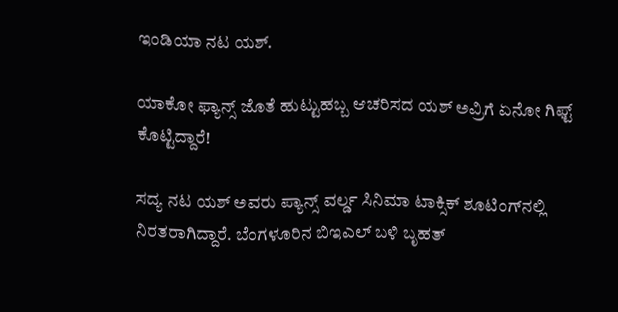ಇಂಡಿಯಾ ನಟ ಯಶ್.

ಯಾಕೋ ಫ್ಯಾನ್ಸ್ ಜೊತೆ ಹುಟ್ಟುಹಬ್ಬ ಆಚರಿಸದ ಯಶ್ ಅವ್ರಿಗೆ ಏನೋ ಗಿಫ್ಟ್ ಕೊಟ್ಟಿದ್ದಾರೆ!

ಸದ್ಯ ನಟ ಯಶ್ ಅವರು ಪ್ಯಾನ್ಸ್ ವರ್ಲ್ಡ ಸಿನಿಮಾ ಟಾಕ್ಸಿಕ್ ಶೂಟಿಂಗ್‌ನಲ್ಲಿ ನಿರತರಾಗಿದ್ದಾರೆ. ಬೆಂಗಳೂರಿನ ಬಿಇಎಲ್‌ ಬಳಿ ಬೃಹತ್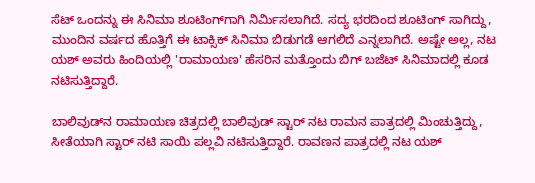ಸೆಟ್‌ ಒಂದನ್ನು ಈ ಸಿನಿಮಾ ಶೂಟಿಂಗ್‌ಗಾಗಿ ನಿರ್ಮಿಸಲಾಗಿದೆ. ಸದ್ಯ ಭರದಿಂದ ಶೂಟಿಂಗ್ ಸಾಗಿದ್ದು, ಮುಂದಿನ ವರ್ಷದ ಹೊತ್ತಿಗೆ ಈ ಟಾಕ್ಸಿಕ್ ಸಿನಿಮಾ ಬಿಡುಗಡೆ ಆಗಲಿದೆ ಎನ್ನಲಾಗಿದೆ. ಅಷ್ಟೇ ಅಲ್ಲ, ನಟ ಯಶ್ ಅವರು ಹಿಂದಿಯಲ್ಲಿ 'ರಾಮಾಯಣ' ಹೆಸರಿನ ಮತ್ತೊಂದು ಬಿಗ್ ಬಜೆಟ್ ಸಿನಿಮಾದಲ್ಲಿ ಕೂಡ ನಟಿಸುತ್ತಿದ್ದಾರೆ.

ಬಾಲಿವುಡ್‌ನ ರಾಮಾಯಣ ಚಿತ್ರದಲ್ಲಿ ಬಾಲಿವುಡ್ ಸ್ಟಾರ್ ನಟ ರಾಮನ ಪಾತ್ರದಲ್ಲಿ ಮಿಂಚುತ್ತಿದ್ದು, ಸೀತೆಯಾಗಿ ಸ್ಟಾರ್ ನಟಿ ಸಾಯಿ ಪಲ್ಲವಿ ನಟಿಸುತ್ತಿದ್ದಾರೆ. ರಾವಣನ ಪಾತ್ರದಲ್ಲಿ ನಟ ಯಶ್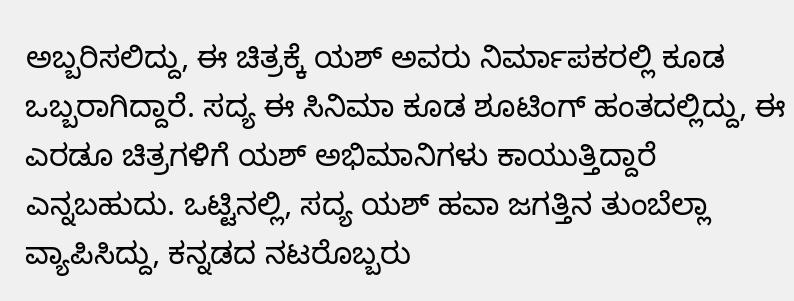ಅಬ್ಬರಿಸಲಿದ್ದು, ಈ ಚಿತ್ರಕ್ಕೆ ಯಶ್ ಅವರು ನಿರ್ಮಾಪಕರಲ್ಲಿ ಕೂಡ ಒಬ್ಬರಾಗಿದ್ದಾರೆ. ಸದ್ಯ ಈ ಸಿನಿಮಾ ಕೂಡ ಶೂಟಿಂಗ್ ಹಂತದಲ್ಲಿದ್ದು, ಈ ಎರಡೂ ಚಿತ್ರಗಳಿಗೆ ಯಶ್ ಅಭಿಮಾನಿಗಳು ಕಾಯುತ್ತಿದ್ದಾರೆ ಎನ್ನಬಹುದು. ಒಟ್ಟಿನಲ್ಲಿ, ಸದ್ಯ ಯಶ್ ಹವಾ ಜಗತ್ತಿನ ತುಂಬೆಲ್ಲಾ ವ್ಯಾಪಿಸಿದ್ದು, ಕನ್ನಡದ ನಟರೊಬ್ಬರು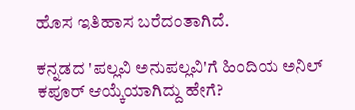ಹೊಸ ಇತಿಹಾಸ ಬರೆದಂತಾಗಿದೆ.

ಕನ್ನಡದ 'ಪಲ್ಲವಿ ಅನುಪಲ್ಲವಿ'ಗೆ ಹಿಂದಿಯ ಅನಿಲ್ ಕಪೂರ್ ಆಯ್ಕೆಯಾಗಿದ್ದು ಹೇಗೆ?